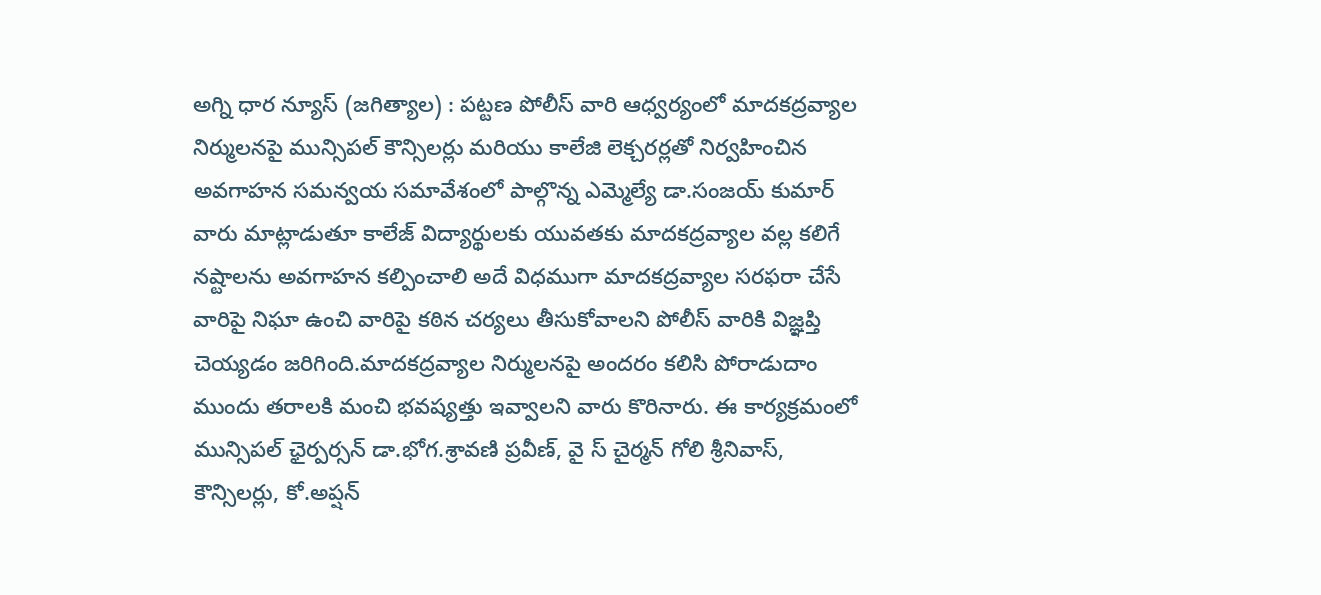అగ్ని ధార న్యూస్ (జగిత్యాల) : పట్టణ పోలీస్ వారి ఆధ్వర్యంలో మాదకద్రవ్యాల నిర్ములనపై మున్సిపల్ కౌన్సిలర్లు మరియు కాలేజి లెక్చరర్లతో నిర్వహించిన అవగాహన సమన్వయ సమావేశంలో పాల్గొన్న ఎమ్మెల్యే డా.సంజయ్ కుమార్ వారు మాట్లాడుతూ కాలేజ్ విద్యార్థులకు యువతకు మాదకద్రవ్యాల వల్ల కలిగే నష్టాలను అవగాహన కల్పించాలి అదే విధముగా మాదకద్రవ్యాల సరఫరా చేసే వారిపై నిఘా ఉంచి వారిపై కఠిన చర్యలు తీసుకోవాలని పోలీస్ వారికి విజ్ఞప్తి చెయ్యడం జరిగింది.మాదకద్రవ్యాల నిర్ములనపై అందరం కలిసి పోరాడుదాం ముందు తరాలకి మంచి భవష్యత్తు ఇవ్వాలని వారు కొరినారు. ఈ కార్యక్రమంలో మున్సిపల్ ఛైర్పర్సన్ డా.భోగ.శ్రావణి ప్రవీణ్, వై స్ చైర్మన్ గోలి శ్రీనివాస్,  కౌన్సిలర్లు, కో.అప్షన్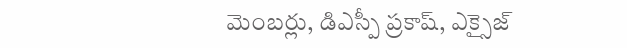మెంబర్లు, డిఎస్పీ ప్రకాష్, ఎక్సైజ్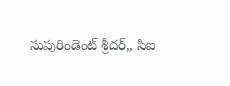సుపురిండెంట్ శ్రీదర్,, సిఐ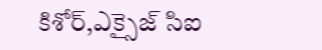కిశోర్,ఎక్సైజ్ సిఐ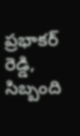ప్రభాకర్ రెడ్డి, సిబ్బంది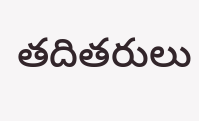తదితరులు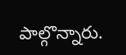పాల్గొన్నారు.